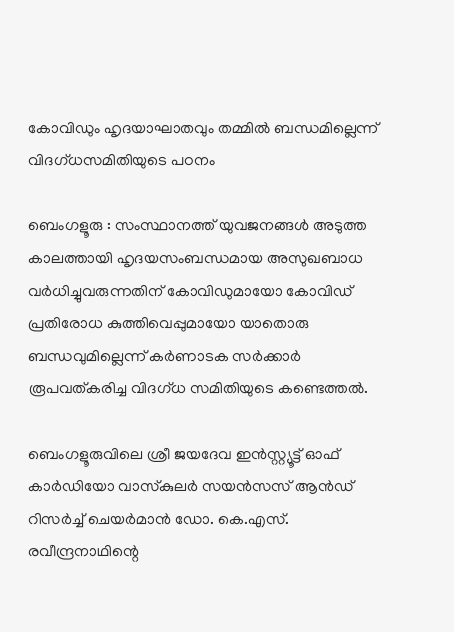കോവിഡും ഹൃദയാഘാതവും തമ്മിൽ ബന്ധമില്ലെന്ന് വിദഗ്‌ധസമിതിയുടെ പഠനം

ബെംഗളൂരു : സംസ്ഥാനത്ത് യുവജനങ്ങൾ അടുത്ത കാലത്തായി ഹൃദയസംബന്ധമായ അസുഖബാധ വർധിച്ചുവരുന്നതിന് കോവിഡുമായോ കോവിഡ് പ്രതിരോധ കുത്തിവെപ്പുമായോ യാതൊരു ബന്ധവുമില്ലെന്ന് കർണാടക സർക്കാർ രൂപവത്കരിച്ച വിദഗ്ധ സമിതിയുടെ കണ്ടെത്തൽ.

ബെംഗളൂരുവിലെ ശ്രീ ജയദേവ ഇൻസ്റ്റ്യൂട്ട് ഓഫ് കാർഡിയോ വാസ്‌കുലർ സയൻസസ് ആൻഡ് റിസർച്ച് ചെയർമാൻ ഡോ. കെ.എസ്. രവീന്ദ്രനാഥിന്റെ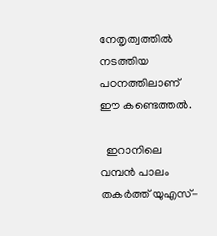നേതൃത്വത്തിൽ നടത്തിയ പഠനത്തിലാണ് ഈ കണ്ടെത്തൽ.

  ഇറാനിലെ വമ്പൻ പാലം തകർത്ത് യുഎസ്-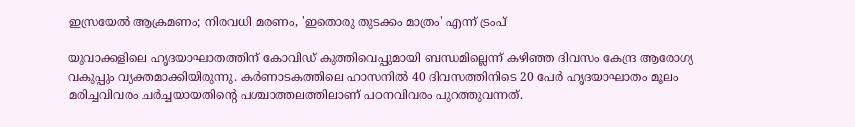ഇസ്രയേൽ ആക്രമണം; നിരവധി മരണം, 'ഇതൊരു തുടക്കം മാത്രം' എന്ന് ട്രംപ്

യുവാക്കളിലെ ഹൃദയാഘാതത്തിന് കോവിഡ് കുത്തിവെപ്പുമായി ബന്ധമില്ലെന്ന് കഴിഞ്ഞ ദിവസം കേന്ദ്ര ആരോഗ്യ വകുപ്പും വ്യക്തമാക്കിയിരുന്നു. കർണാടകത്തിലെ ഹാസനിൽ 40 ദിവസത്തിനിടെ 20 പേർ ഹൃദയാഘാതം മൂലം മരിച്ചവിവരം ചർച്ചയായതിന്റെ പശ്ചാത്തലത്തിലാണ് പഠനവിവരം പുറത്തുവന്നത്.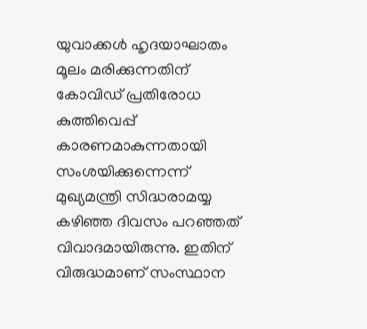യുവാക്കൾ ഹൃദയാഘാതം മൂലം മരിക്കുന്നതിന് കോവിഡ് പ്രതിരോധ കുത്തിവെപ്പ് കാരണമാകുന്നതായി സംശയിക്കുന്നെന്ന് മുഖ്യമന്ത്രി സിദ്ധരാമയ്യ കഴിഞ്ഞ ദിവസം പറഞ്ഞത് വിവാദമായിരുന്നു. ഇതിന് വിരുദ്ധമാണ് സംസ്ഥാന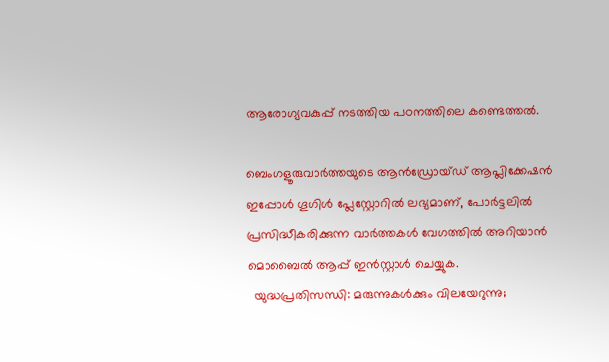ആരോഗ്യവകുപ്പ് നടത്തിയ പഠനത്തിലെ കണ്ടെത്തൽ.

ബെംഗളൂരുവാർത്തയുടെ ആൻഡ്രോയ്ഡ് ആപ്ലിക്കേഷൻ ഇപ്പോൾ ഗൂഗിൾ പ്ലേസ്റ്റോറിൽ ലഭ്യമാണ്, പോർട്ടലിൽ പ്രസിദ്ധീകരിക്കുന്ന വാർത്തകൾ വേഗത്തിൽ അറിയാൻ മൊബൈൽ ആപ്പ് ഇൻസ്റ്റാൾ ചെയ്യുക.
  യുദ്ധപ്രതിസന്ധി: മരുന്നുകൾക്കും വിലയേറുന്നു;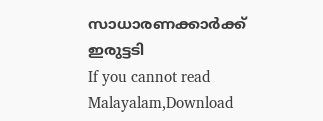സാധാരണക്കാർക്ക് ഇരുട്ടടി
If you cannot read Malayalam,Download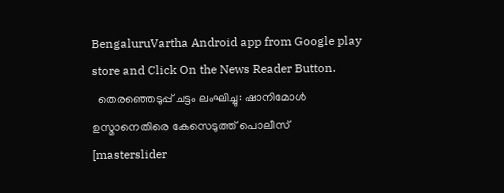BengaluruVartha Android app from Google play store and Click On the News Reader Button.
  തെരഞ്ഞെടുപ്പ് ചട്ടം ലംഘിച്ചു: ഷാനിമോള്‍ ഉസ്മാനെതിരെ കേസെടുത്ത് പൊലീസ്
[masterslider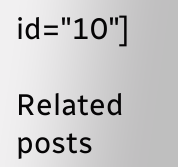id="10"]

Related posts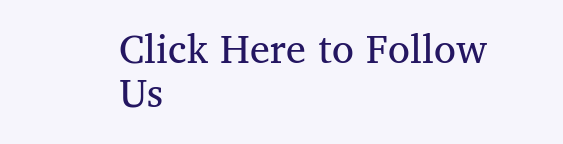Click Here to Follow Us